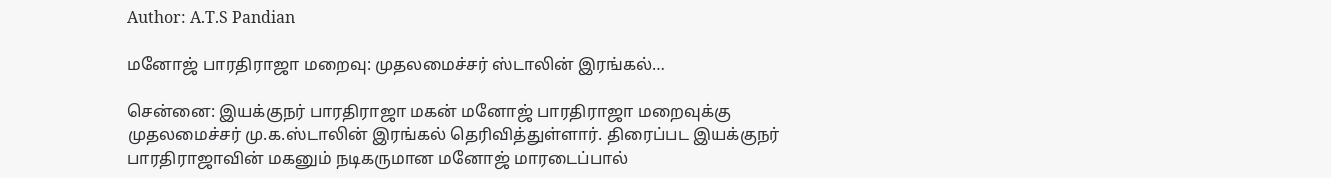Author: A.T.S Pandian

மனோஜ் பாரதிராஜா மறைவு: முதலமைச்சர் ஸ்டாலின் இரங்கல்…

சென்னை: இயக்குநர் பாரதிராஜா மகன் மனோஜ் பாரதிராஜா மறைவுக்கு முதலமைச்சர் மு.க.ஸ்டாலின் இரங்கல் தெரிவித்துள்ளார். திரைப்பட இயக்குநர் பாரதிராஜாவின் மகனும் நடிகருமான மனோஜ் மாரடைப்பால்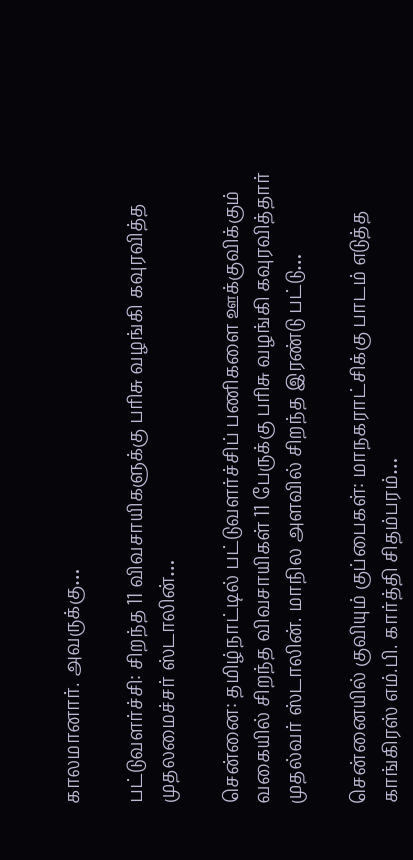காலமானார். அவருக்கு…

பட்டுவளர்ச்சி: சிறந்த 11 விவசாயிகளுக்கு பரிசு வழங்கி கவுரவித்த முதலமைச்சர் ஸ்டாலின்…

சென்னை: தமிழ்நாட்டில் பட்டுவளர்ச்சிப் பணிகளை ஊக்குவிக்கும் வகையில் சிறந்த விவசாயிகள் 11 பேருக்கு பரிசு வழங்கி கவுரவித்தார் முதல்வர் ஸ்டாலின். மாநில அளவில் சிறந்த இரண்டு பட்டு…

சென்னையில் குவியும் குப்பைகள்: மாநகராட்சிக்கு பாடம் எடுத்த காங்கிரஸ் எம்.பி. கார்த்தி சிதம்பரம்…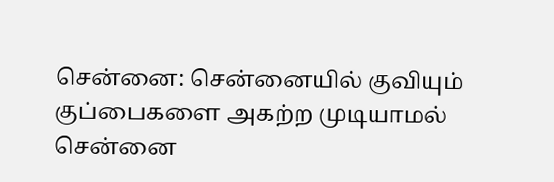சென்னை: சென்னையில் குவியும் குப்பைகளை அகற்ற முடியாமல் சென்னை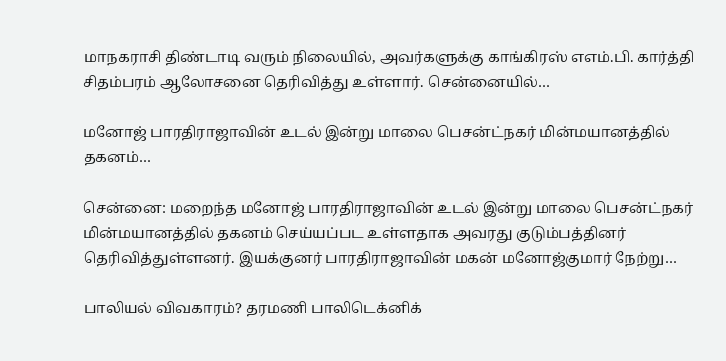மாநகராசி திண்டாடி வரும் நிலையில், அவர்களுக்கு காங்கிரஸ் எஎம்.பி. கார்த்தி சிதம்பரம் ஆலோசனை தெரிவித்து உள்ளார். சென்னையில்…

மனோஜ் பாரதிராஜாவின் உடல் இன்று மாலை பெசன்ட்நகர் மின்மயானத்தில் தகனம்…

சென்னை: மறைந்த மனோஜ் பாரதிராஜாவின் உடல் இன்று மாலை பெசன்ட்நகர் மின்மயானத்தில் தகனம் செய்யப்பட உள்ளதாக அவரது குடும்பத்தினர் தெரிவித்துள்ளனர். இயக்குனர் பாரதிராஜாவின் மகன் மனோஜ்குமார் நேற்று…

பாலியல் விவகாரம்? தரமணி பாலிடெக்னிக்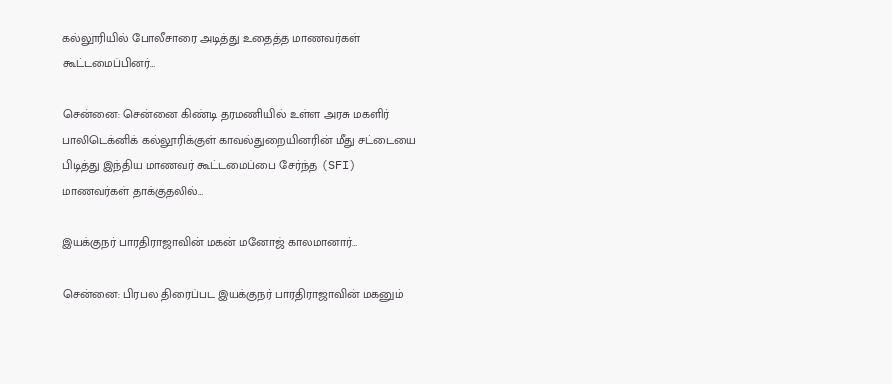கல்லூரியில் போலீசாரை அடித்து உதைத்த மாணவர்கள் கூட்டமைப்பினர்…

சென்னை: சென்னை கிண்டி தரமணியில் உள்ள அரசு மகளிர் பாலிடெக்னிக் கல்லூரிக்குள் காவல்துறையினரின் மீது சட்டையை பிடித்து இந்திய மாணவர் கூட்டமைப்பை சேர்ந்த (SFI) மாணவர்கள் தாக்குதலில்…

இயக்குநர் பாரதிராஜாவின் மகன் மனோஜ் காலமானார்…

சென்னை: பிரபல திரைப்பட இயக்குநர் பாரதிராஜாவின் மகனும்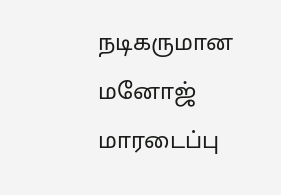நடிகருமான மனோஜ் மாரடைப்பு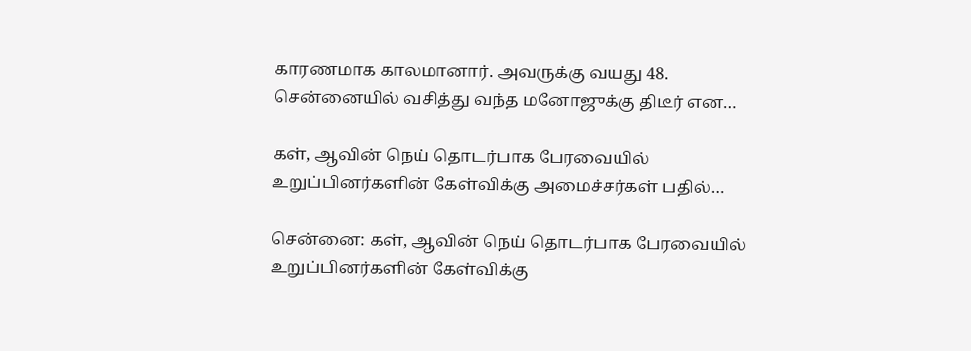காரணமாக காலமானார். அவருக்கு வயது 48. சென்னையில் வசித்து வந்த மனோஜுக்கு திடீர் என…

கள், ஆவின் நெய் தொடர்பாக பேரவையில் உறுப்பினர்களின் கேள்விக்கு அமைச்சர்கள் பதில்…

சென்னை: கள், ஆவின் நெய் தொடர்பாக பேரவையில் உறுப்பினர்களின் கேள்விக்கு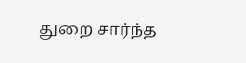துறை சார்ந்த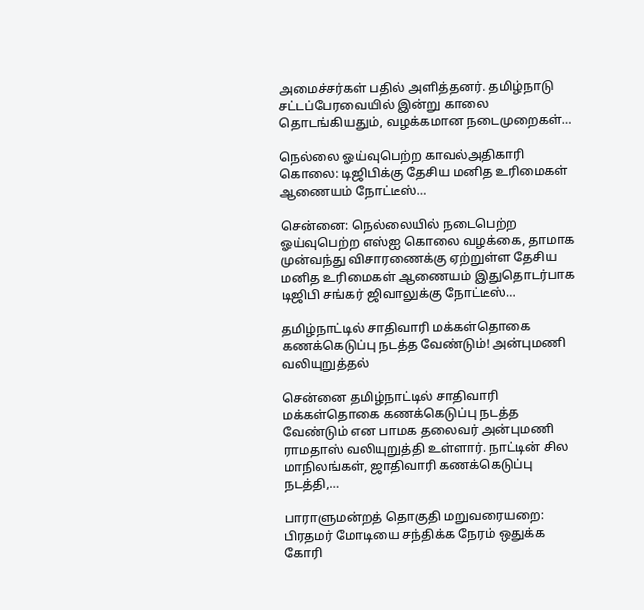அமைச்சர்கள் பதில் அளித்தனர். தமிழ்நாடு சட்டப்பேரவையில் இன்று காலை தொடங்கியதும், வழக்கமான நடைமுறைகள்…

நெல்லை ஓய்வுபெற்ற காவல்அதிகாரி கொலை: டிஜிபிக்கு தேசிய மனித உரிமைகள் ஆணையம் நோட்டீஸ்…

சென்னை: நெல்லையில் நடைபெற்ற ஓய்வுபெற்ற எஸ்ஐ கொலை வழக்கை, தாமாக முன்வந்து விசாரணைக்கு ஏற்றுள்ள தேசிய மனித உரிமைகள் ஆணையம் இதுதொடர்பாக டிஜிபி சங்கர் ஜிவாலுக்கு நோட்டீஸ்…

தமிழ்நாட்டில் சாதிவாரி மக்கள்தொகை கணக்கெடுப்பு நடத்த வேண்டும்! அன்புமணி வலியுறுத்தல்

சென்னை தமிழ்நாட்டில் சாதிவாரி மக்கள்தொகை கணக்கெடுப்பு நடத்த வேண்டும் என பாமக தலைவர் அன்புமணி ராமதாஸ் வலியுறுத்தி உள்ளார். நாட்டின் சில மாநிலங்கள், ஜாதிவாரி கணக்கெடுப்பு நடத்தி,…

பாராளுமன்றத் தொகுதி மறுவரையறை: பிரதமர் மோடியை சந்திக்க நேரம் ஒதுக்க கோரி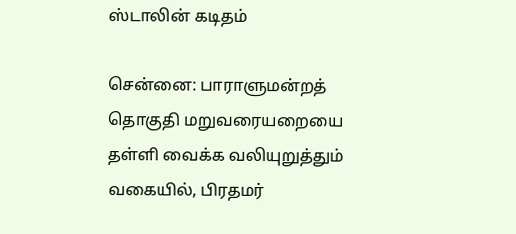ஸ்டாலின் கடிதம்

சென்னை: பாராளுமன்றத் தொகுதி மறுவரையறையை தள்ளி வைக்க வலியுறுத்தும் வகையில், பிரதமர்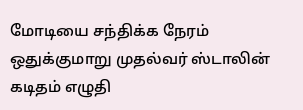மோடியை சந்திக்க நேரம் ஒதுக்குமாறு முதல்வர் ஸ்டாலின் கடிதம் எழுதி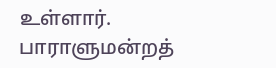உள்ளார். பாராளுமன்றத்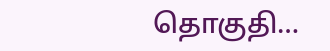தொகுதி…